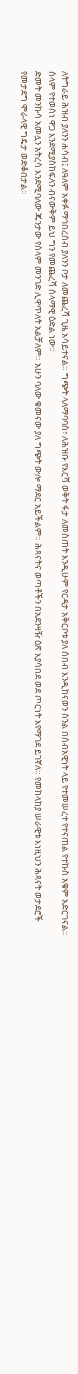ለትግራይ ሕዝብ ያለንን ሐሳብ፤ ለዓለም አቀፉ ማኅበረሰብ ያለንን ቦታ ለመጨረሻ ጊዜ አሳይተናል። ግጭት ላለማባባስ፣ ለሕዝቡ የእርሻ ወቅት ፋታ ለመስጠት እንዲሁም የርዳታ አቅርቦቱ ያለ ሰበብ እንዲከናወን ስንል በሰብአዊነት ላይ የተመሠረተ የተናጠል የተኩስ አቁም አድርገናል። ሰላም የተወሰነ ዋጋ እንደሚያስከፍለን ብናውቅም ይህ ግን የመጨረሻ ሰላማዊ ዕድል ነው።
ድመት መንኩሳ አመሏን አትረሳ እንደሚባለው ጁንታው የሰላም መንገድ ሊዋጥለት አልቻለም። አሁን ባለው ቁመናው ያለ ግጭት ውሎ ማደር አይችልም። ሕጻናትና ወጣቶችን በአደንዛዥ ዕጽ እያሳበደ ወደ ጦርነት እየማገደ ይገኛለ። የመከላከያ ሠራዊቱ እነዚህን ሕጻናት ወታደሮች የመታደግ ሞራላዊ ግዴታ ወድቆበታል።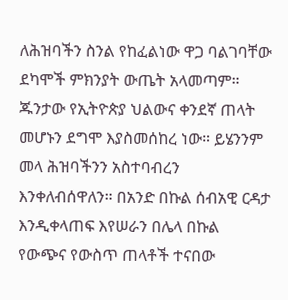ለሕዝባችን ስንል የከፈልነው ዋጋ ባልገባቸው ደካሞች ምክንያት ውጤት አላመጣም። ጁንታው የኢትዮጵያ ህልውና ቀንደኛ ጠላት መሆኑን ደግሞ እያስመሰከረ ነው። ይሄንንም መላ ሕዝባችንን አስተባብረን እንቀለብሰዋለን። በአንድ በኩል ሰብአዊ ርዳታ እንዲቀላጠፍ እየሠራን በሌላ በኩል የውጭና የውስጥ ጠላቶች ተናበው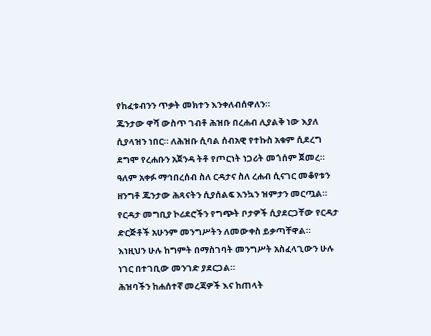የከፈቱብንን ጥቃት መክተን እንቀለብሰዋለን።
ጁንታው ዋሻ ውስጥ ገብቶ ሕዝቡ በረሐብ ሊያልቅ ነው እያለ ሲያላዝን ነበር። ለሕዝቡ ሲባል ሰብአዊ የተኩስ አቁም ሲደረግ ደግሞ የረሐቡን አጀንዳ ትቶ የጦርነት ነጋሪት መጎሰም ጀመረ።
ዓለም አቀፉ ማኅበረሰብ ስለ ርዳታና ስለ ረሐብ ሲናገር መቆየቱን ዘንግቶ ጁንታው ሕጻናትን ሲያሰልፍ እንኳን ዝምታን መርጧል። የርዳታ መግቢያ ኮሪደሮችን የግጭት ቦታዎች ሲያደርጋቸው የርዳታ ድርጅቶች አሁንም መንግሥትን ለመውቀስ ይቃጣቸዋል። እነዚህን ሁሉ ከግምት በማስገባት መንግሥት አስፈላጊውን ሁሉ ነገር በተገቢው መንገድ ያደርጋል።
ሕዝባችን ከሐሰተኛ መረጃዎች እና ከጠላት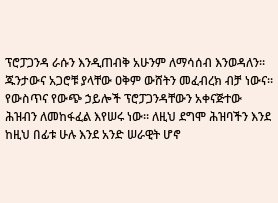ፕሮፓጋንዳ ራሱን እንዲጠብቅ አሁንም ለማሳሰብ እንወዳለን። ጁንታውና አጋሮቹ ያላቸው ዐቅም ውሸትን መፈብረክ ብቻ ነውና። የውስጥና የውጭ ኃይሎች ፕሮፓጋንዳቸውን አቀናጅተው ሕዝብን ለመከፋፈል እየሠሩ ነው። ለዚህ ደግሞ ሕዝባችን እንደ ከዚህ በፊቱ ሁሉ እንደ አንድ ሠራዊት ሆኖ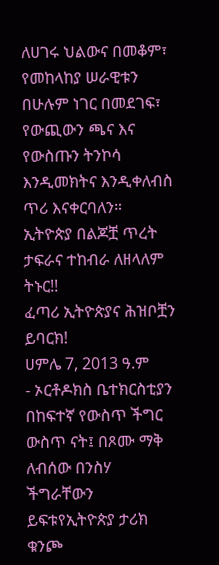ለሀገሩ ህልውና በመቆም፣ የመከላከያ ሠራዊቱን በሁሉም ነገር በመደገፍ፣ የውጪውን ጫና እና የውስጡን ትንኮሳ እንዲመክትና እንዲቀለብስ ጥሪ እናቀርባለን።
ኢትዮጵያ በልጆቿ ጥረት ታፍራና ተከብራ ለዘላለም ትኑር!!
ፈጣሪ ኢትዮጵያና ሕዝቦቿን ይባርክ!
ሀምሌ 7, 2013 ዓ.ም
- ኦርቶዶክስ ቤተክርስቲያን በከፍተኛ የውስጥ ችግር ውስጥ ናት፤ በጾሙ ማቅ ለብሰው በንስሃ ችግራቸውን ይፍቱየኢትዮጵያ ታሪክ ቁንጮ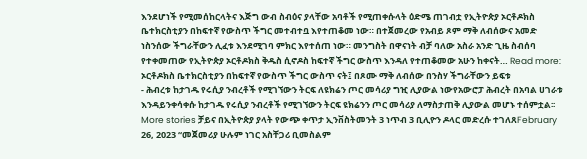እንደሆነች የሚመሰከርላትና እጅግ ውብ ስብዕና ያላቸው አባቶች የሚጠቀሱላት ዕድሜ ጠገብቷ የኢትዮጵያ ኦርቶዶክስ ቤተክርስቲያን በከፍተኛ የውስጥ ችግር መተብተቧ እየተጠቆመ ነው። በተጀመረው የአብይ ጾም ማቅ ለብሰውና አመድ ነስንሰው ችግራቸውን ሊፈቱ እንደሚገባ ምክር እየተሰጠ ነው። መንግስት በዋናነት ብቻ ባለው አስራ አንድ ጊዜ ስብሰባ የተቀመጠው የኢትዮጵያ ኦርቶዶክስ ቅዱስ ሲኖዶስ ከፍተኛ ችግር ውስጥ እንዳለ የተጠቆመው አሁን ከቀናት… Read more: ኦርቶዶክስ ቤተክርስቲያን በከፍተኛ የውስጥ ችግር ውስጥ ናት፤ በጾሙ ማቅ ለብሰው በንስሃ ችግራቸውን ይፍቱ
- ሕብረቱ ከታገዱ የሩሲያ ንብረቶች የሚገኘውን ትርፍ ለዩክሬን ጦር መሳሪያ ግዢ ሊያውል ነውየአውሮፓ ሕብረት በአባል ሀገራቱ እንዳይንቀሳቀሱ ከታገዱ የሩሲያ ንብረቶች የሚገኘውን ትርፍ ዩክሬንን ጦር መሳሪያ ለማስታጠቅ ሊያውል መሆኑ ተሰምቷል፡፡ More stories ቻይና በኢትዮጵያ ያላት የውጭ ቀጥታ ኢንቨስትመንት 3 ነጥብ 3 ቢሊዮን ዶላር መድረሱ ተገለጸFebruary 26, 2023 “መጀመሪያ ሁሉም ነገር አስቸጋሪ ቢመስልም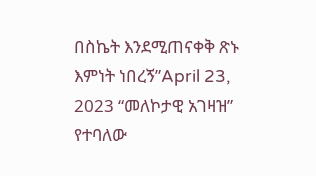በስኬት እንደሚጠናቀቅ ጽኑ እምነት ነበረኝ”April 23, 2023 “መለኮታዊ አገዛዝ” የተባለው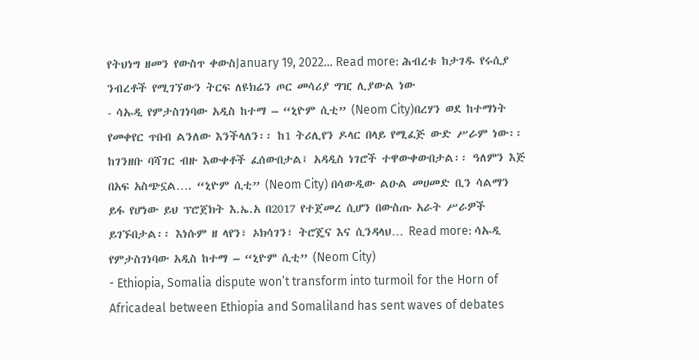የትህነግ ዘመን የውስጥ ቀውስJanuary 19, 2022… Read more: ሕብረቱ ከታገዱ የሩሲያ ንብረቶች የሚገኘውን ትርፍ ለዩክሬን ጦር መሳሪያ ግዢ ሊያውል ነው
- ሳኡዲ የምታስገነባው አዲስ ከተማ – “ኒዮም ሲቲ” (Neom City)በረሃን ወደ ከተማነት የመቀየር ጥበብ ልንለው እንችላለን፡፡ ከ1 ትሪሊየን ዶላር በላይ የሚፈጅ ውድ ሥራም ነው፡፡ ከገንዘቡ ባሻገር ብዙ እውቀቶች ፈሰውበታል፤ አዳዲስ ነገሮች ተዋውቀውበታል፡፡ ዓለምን እጅ በአፍ አስጭኗል…. “ኒዮም ሲቲ” (Neom City) በሳውዲው ልዑል መሀመድ ቢን ሳልማን ይፋ የሆነው ይህ ፕሮጀክት እ.ኤ.አ በ2017 የተጀመረ ሲሆን በውስጡ አራት ሥራዎች ይገኙበታል፡፡ እነሱም ዘ ላየን፣ ኦክሳገን፣ ትሮጄና እና ሲንዳላህ… Read more: ሳኡዲ የምታስገነባው አዲስ ከተማ – “ኒዮም ሲቲ” (Neom City)
- Ethiopia, Somalia dispute won’t transform into turmoil for the Horn of Africadeal between Ethiopia and Somaliland has sent waves of debates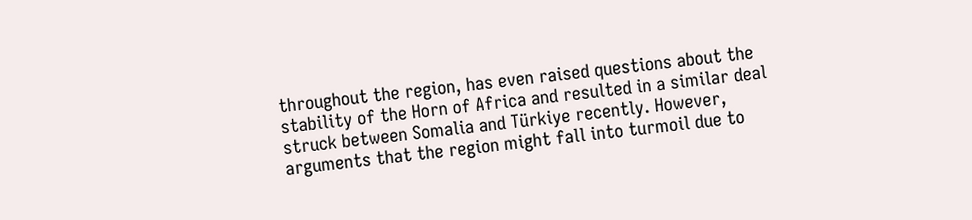throughout the region, has even raised questions about the stability of the Horn of Africa and resulted in a similar deal struck between Somalia and Türkiye recently. However, arguments that the region might fall into turmoil due to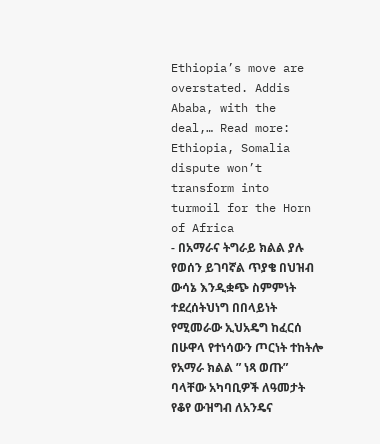Ethiopia’s move are overstated. Addis Ababa, with the deal,… Read more: Ethiopia, Somalia dispute won’t transform into turmoil for the Horn of Africa
- በአማራና ትግራይ ክልል ያሉ የወሰን ይገባኛል ጥያቄ በህዝብ ውሳኔ እንዲቋጭ ስምምነት ተደረሰትህነግ በበላይነት የሚመራው ኢህአዴግ ከፈርሰ በሁዋላ የተነሳውን ጦርነት ተከትሎ የአማራ ክልል ” ነጻ ወጡ” ባላቸው አካባቢዎች ለዓመታት የቆየ ውዝግብ ለአንዴና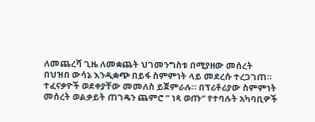ለመጨረሻ ጊዜ ለመቋጨት ህገመንግስቱ በሚያዘው መሰረት በህዝበ ውሳኔ እንዲቋጭ በይፋ ስምምነት ላይ መደረሱ ተረጋገጠ። ተፈናቃዮች ወደቀያቸው መመለስ ይጀምራሉ። በፕሪቶሪያው ስምምነት መሰረት ወልቃይት ጠገዴን ጨምሮ ” ነጻ ወጡ” የተባሉት አካባቢዎች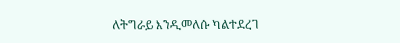ለትግራይ እንዲመለሱ ካልተደረገ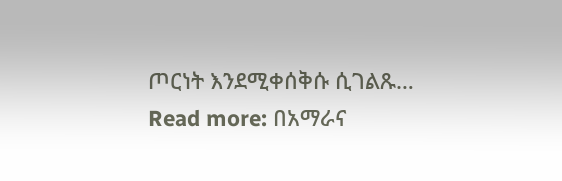ጦርነት እንደሚቀሰቅሱ ሲገልጹ… Read more: በአማራና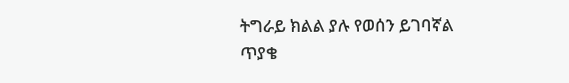ትግራይ ክልል ያሉ የወሰን ይገባኛል ጥያቄ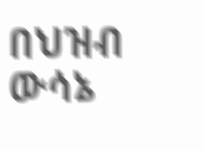በህዝብ ውሳኔ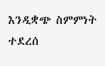እንዲቋጭ ስምምነት ተደረሰ